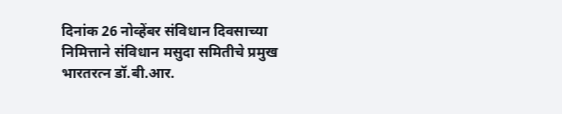दिनांक 26 नोव्हेंबर संविधान दिवसाच्या निमित्ताने संविधान मसुदा समितीचे प्रमुख भारतरत्न डॉ.बी.आर.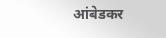आंबेडकर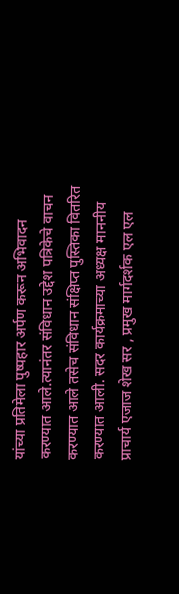यांच्या प्रतिमेला पुष्पहार अर्पण करून अभिवादन करण्यात आले.त्यानंतर संविधान उद्देश पत्रिकेचे वाचन करण्यात आले तसेच संविधान संक्षिप्त पुस्तिका वितरित करण्यात आली. सदर कार्यक्रमाच्या अध्यक्ष माननीय प्राचार्य एजाज शेख सर , प्रमुख मार्गदर्शक एल एल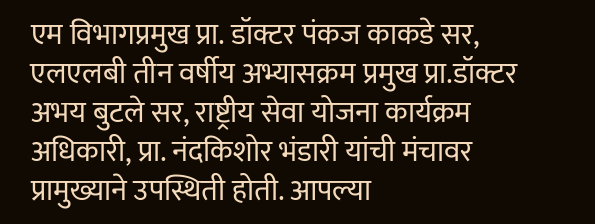एम विभागप्रमुख प्रा. डॉक्टर पंकज काकडे सर, एलएलबी तीन वर्षीय अभ्यासक्रम प्रमुख प्रा.डॉक्टर अभय बुटले सर, राष्ट्रीय सेवा योजना कार्यक्रम अधिकारी, प्रा. नंदकिशोर भंडारी यांची मंचावर प्रामुख्याने उपस्थिती होती. आपल्या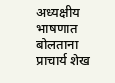अध्यक्षीय भाषणात बोलताना प्राचार्य शेख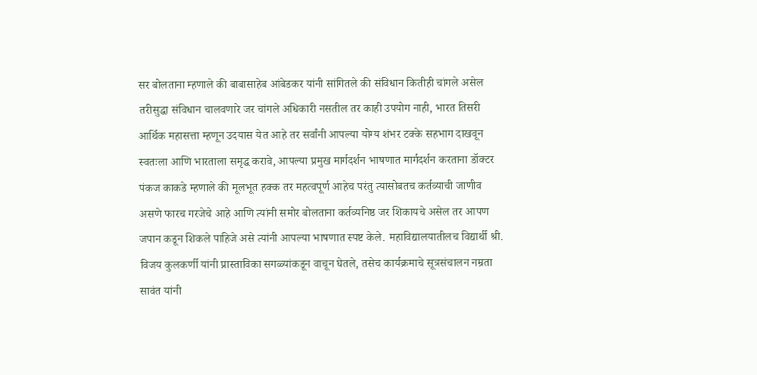सर बोलताना म्हणाले की बाबासाहेब आंबेडकर यांनी सांगितले की संविधान कितीही चांगले असेल तरीसुद्धा संविधान चालवणारे जर चांगले अधिकारी नसतील तर काही उपयोग नाही, भारत तिसरी आर्थिक महासत्ता म्हणून उदयास येत आहे तर सर्वांनी आपल्या योग्य शंभर टक्के सहभाग दाखवून स्वतःला आणि भारताला समृद्ध करावे, आपल्या प्रमुख मार्गदर्शन भाषणात मार्गदर्शन करताना डॉक्टर पंकज काकडे म्हणाले की मूलभूत हक्क तर महत्वपूर्ण आहेच परंतु त्यासोबतच कर्तव्याची जाणीव असणे फारच गरजेचे आहे आणि त्यांनी समोर बोलताना कर्तव्यनिष्ठ जर शिकायचे असेल तर आपण जपान कडून शिकले पाहिजे असे त्यांनी आपल्या भाषणात स्पष्ट केले. महाविद्यालयातीलच विद्यार्थी श्री. विजय कुलकर्णी यांनी प्रास्ताविका सगळ्यांकडून वाचून घेतले, तसेच कार्यक्रमाचे सूत्रसंचालन नम्रता सावंत यांनी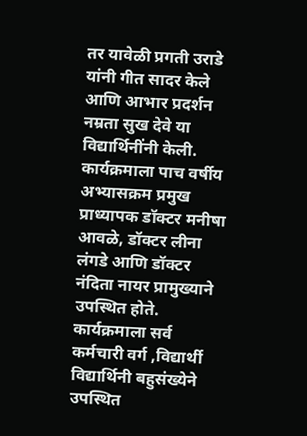तर यावेळी प्रगती उराडे यांनी गीत सादर केले आणि आभार प्रदर्शन नम्रता सुख देवे या विद्यार्थिनींनी केली. कार्यक्रमाला पाच वर्षीय अभ्यासक्रम प्रमुख प्राध्यापक डॉक्टर मनीषा आवळे, डॉक्टर लीना लंगडे आणि डॉक्टर नंदिता नायर प्रामुख्याने उपस्थित होते. कार्यक्रमाला सर्व कर्मचारी वर्ग ,विद्यार्थी विद्यार्थिनी बहुसंख्येने उपस्थित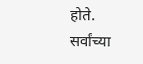होते. सर्वांच्या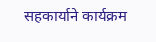सहकार्याने कार्यक्रम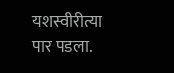यशस्वीरीत्या पार पडला.